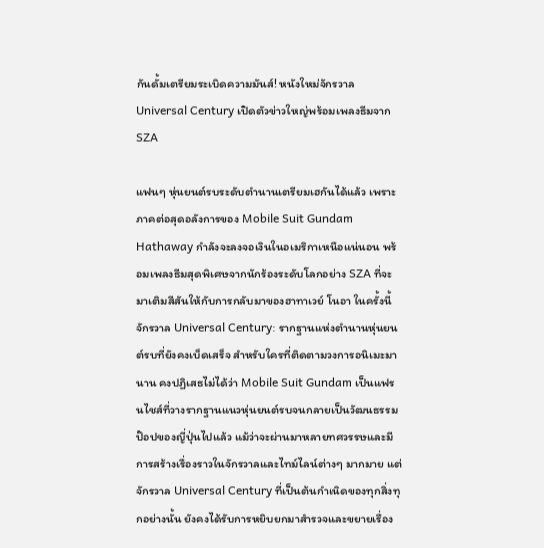กันดั้มเตรียมระเบิดความมันส์! หนังใหม่จักรวาล Universal Century เปิดตัวข่าวใหญ่พร้อมเพลงธีมจาก SZA

แฟนๆ หุ่นยนต์รบระดับตำนานเตรียมเฮกันได้แล้ว เพราะภาคต่อสุดอลังการของ Mobile Suit Gundam Hathaway กำลังจะลงจอเงินในอเมริกาเหนือแน่นอน พร้อมเพลงธีมสุดพิเศษจากนักร้องระดับโลกอย่าง SZA ที่จะมาเติมสีสันให้กับการกลับมาของฮาทาเวย์ โนอา ในครั้งนี้ จักรวาล Universal Century: รากฐานแห่งตำนานหุ่นยนต์รบที่ยังคงเบ็ดเสร็จ สำหรับใครที่ติดตามวงการอนิเมะมานาน คงปฏิเสธไม่ได้ว่า Mobile Suit Gundam เป็นแฟรนไชส์ที่วางรากฐานแนวหุ่นยนต์รบจนกลายเป็นวัฒนธรรมป๊อปของญี่ปุ่นไปแล้ว แม้ว่าจะผ่านมาหลายทศวรรษและมีการสร้างเรื่องราวในจักรวาลและไทม์ไลน์ต่างๆ มากมาย แต่จักรวาล Universal Century ที่เป็นต้นกำเนิดของทุกสิ่งทุกอย่างนั้น ยังคงได้รับการหยิบยกมาสำรวจและขยายเรื่อง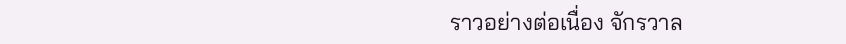ราวอย่างต่อเนื่อง จักรวาล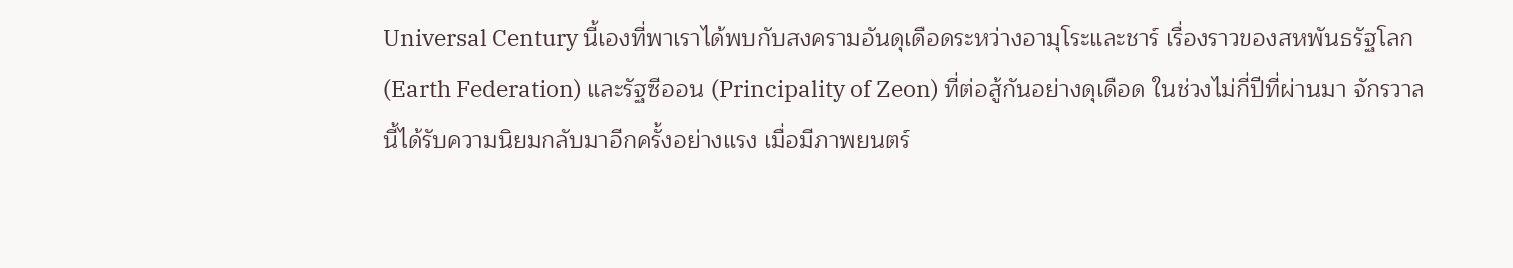Universal Century นี้เองที่พาเราได้พบกับสงครามอันดุเดือดระหว่างอามุโระและชาร์ เรื่องราวของสหพันธรัฐโลก (Earth Federation) และรัฐซีออน (Principality of Zeon) ที่ต่อสู้กันอย่างดุเดือด ในช่วงไม่กี่ปีที่ผ่านมา จักรวาลนี้ได้รับความนิยมกลับมาอีกครั้งอย่างแรง เมื่อมีภาพยนตร์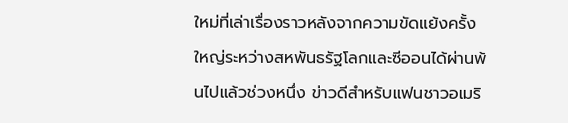ใหม่ที่เล่าเรื่องราวหลังจากความขัดแย้งครั้งใหญ่ระหว่างสหพันธรัฐโลกและซีออนได้ผ่านพ้นไปแล้วช่วงหนึ่ง ข่าวดีสำหรับแฟนชาวอเมริ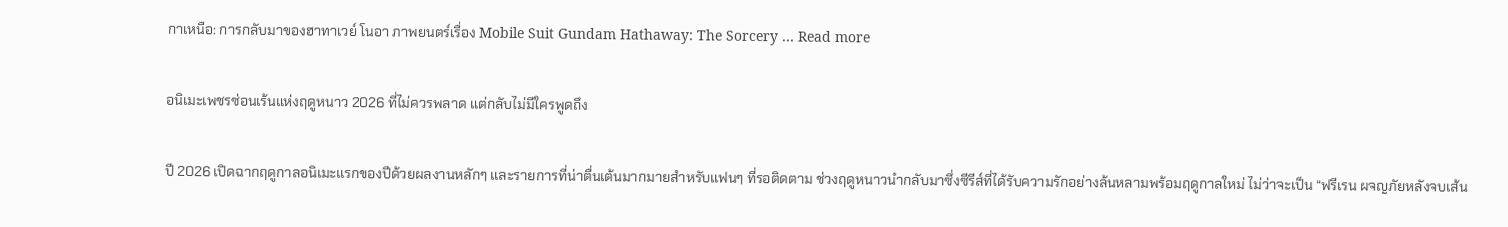กาเหนือ: การกลับมาของฮาทาเวย์ โนอา ภาพยนตร์เรื่อง Mobile Suit Gundam Hathaway: The Sorcery … Read more

อนิเมะเพชรซ่อนเร้นแห่งฤดูหนาว 2026 ที่ไม่ควรพลาด แต่กลับไม่มีใครพูดถึง

ปี 2026 เปิดฉากฤดูกาลอนิเมะแรกของปีด้วยผลงานหลักๆ และรายการที่น่าตื่นเต้นมากมายสำหรับแฟนๆ ที่รอติดตาม ช่วงฤดูหนาวนำกลับมาซึ่งซีรีส์ที่ได้รับความรักอย่างล้นหลามพร้อมฤดูกาลใหม่ ไม่ว่าจะเป็น “ฟรีเรน ผจญภัยหลังจบเส้น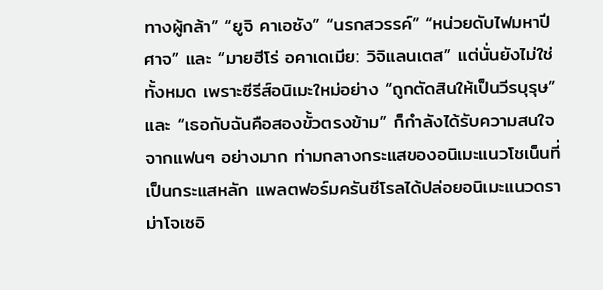ทางผู้กล้า” “ยูจิ คาเอซัง” “นรกสวรรค์” “หน่วยดับไฟมหาปีศาจ” และ “มายฮีโร่ อคาเดเมีย: วิจิแลนเตส” แต่นั่นยังไม่ใช่ทั้งหมด เพราะซีรีส์อนิเมะใหม่อย่าง “ถูกตัดสินให้เป็นวีรบุรุษ” และ “เธอกับฉันคือสองขั้วตรงข้าม” ก็กำลังได้รับความสนใจจากแฟนๆ อย่างมาก ท่ามกลางกระแสของอนิเมะแนวโชเน็นที่เป็นกระแสหลัก แพลตฟอร์มครันชีโรลได้ปล่อยอนิเมะแนวดราม่าโจเซอิ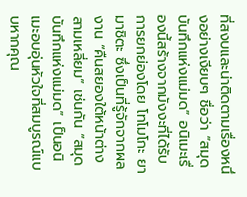ที่สงบและน่าติดตามเรื่องหนึ่งอย่างเงียบๆ ชื่อว่า “สมุดบันทึกแห่งแม่มด” อนิเมะเรื่องนี้สร้างจากมังงะที่ได้รับการยกย่องโดย โทโมโกะ ยามาชิตะ ซึ่งเป็นที่รู้จักจากผลงาน “คืนสยองใต้หน้าต่างสามเหลี่ยม” เช่นกัน “สมุดบันทึกแห่งแม่มด” เป็นอนิเมะอบอุ่นหัวใจที่สมบูรณ์แบบหากคุณ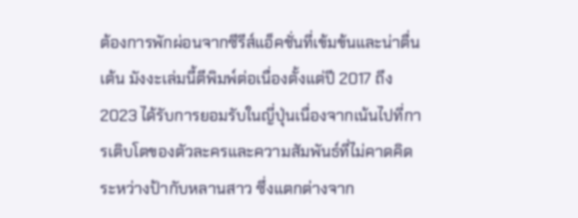ต้องการพักผ่อนจากซีรีส์แอ็คชั่นที่เข้มข้นและน่าตื่นเต้น มังงะเล่มนี้ตีพิมพ์ต่อเนื่องตั้งแต่ปี 2017 ถึง 2023 ได้รับการยอมรับในญี่ปุ่นเนื่องจากเน้นไปที่การเติบโตของตัวละครและความสัมพันธ์ที่ไม่คาดคิดระหว่างป้ากับหลานสาว ซึ่งแตกต่างจาก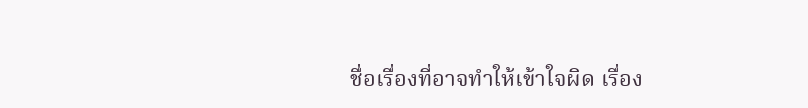ชื่อเรื่องที่อาจทำให้เข้าใจผิด เรื่อง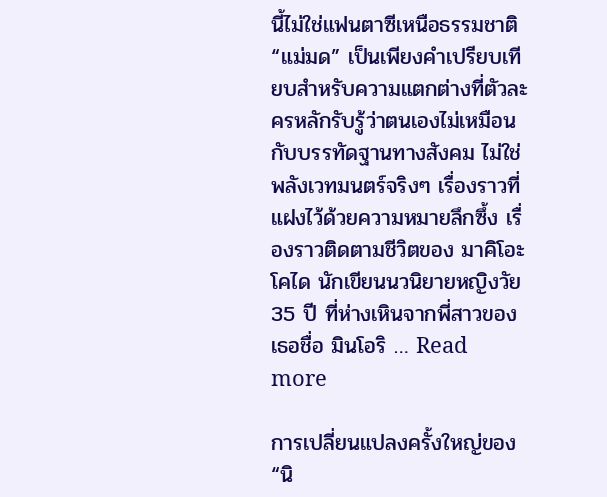นี้ไม่ใช่แฟนตาซีเหนือธรรมชาติ “แม่มด” เป็นเพียงคำเปรียบเทียบสำหรับความแตกต่างที่ตัวละครหลักรับรู้ว่าตนเองไม่เหมือนกับบรรทัดฐานทางสังคม ไม่ใช่พลังเวทมนตร์จริงๆ เรื่องราวที่แฝงไว้ด้วยความหมายลึกซึ้ง เรื่องราวติดตามชีวิตของ มาคิโอะ โคได นักเขียนนวนิยายหญิงวัย 35 ปี ที่ห่างเหินจากพี่สาวของเธอชื่อ มินโอริ … Read more

การเปลี่ยนแปลงครั้งใหญ่ของ “นิ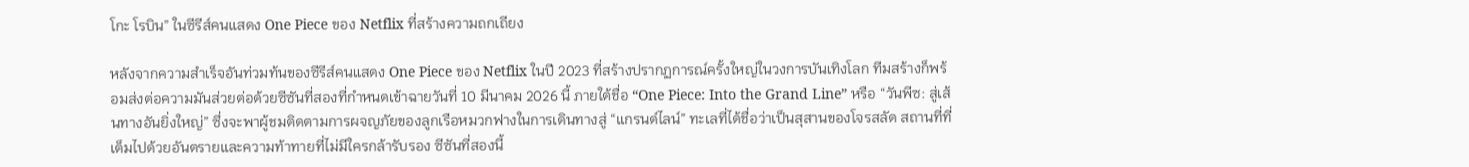โกะ โรบิน” ในซีรีส์คนแสดง One Piece ของ Netflix ที่สร้างความถกเถียง

หลังจากความสำเร็จอันท่วมท้นของซีรีส์คนแสดง One Piece ของ Netflix ในปี 2023 ที่สร้างปรากฏการณ์ครั้งใหญ่ในวงการบันเทิงโลก ทีมสร้างก็พร้อมส่งต่อความมันส่วยต่อด้วยซีซันที่สองที่กำหนดเข้าฉายวันที่ 10 มีนาคม 2026 นี้ ภายใต้ชื่อ “One Piece: Into the Grand Line” หรือ “วันพีซ: สู่เส้นทางอันยิ่งใหญ่” ซึ่งจะพาผู้ชมติดตามการผจญภัยของลูกเรือหมวกฟางในการเดินทางสู่ “แกรนด์ไลน์” ทะเลที่ได้ชื่อว่าเป็นสุสานของโจรสลัด สถานที่ที่เต็มไปด้วยอันตรายและความท้าทายที่ไม่มีใครกล้ารับรอง ซีซันที่สองนี้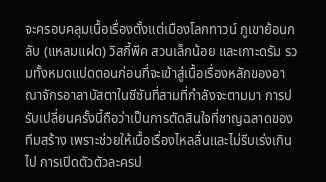จะครอบคลุมเนื้อเรื่องตั้งแต่เมืองโลกทาวน์ ภูเขาย้อนกลับ (แหลมแฝด) วิสกี้พีค สวนเล็กน้อย และเกาะดรัม รวมทั้งหมดแปดตอนก่อนที่จะเข้าสู่เนื้อเรื่องหลักของอาณาจักรอาลาบัสตาในซีซันที่สามที่กำลังจะตามมา การปรับเปลี่ยนครั้งนี้ถือว่าเป็นการตัดสินใจที่ชาญฉลาดของทีมสร้าง เพราะช่วยให้เนื้อเรื่องไหลลื่นและไม่รีบเร่งเกินไป การเปิดตัวตัวละครป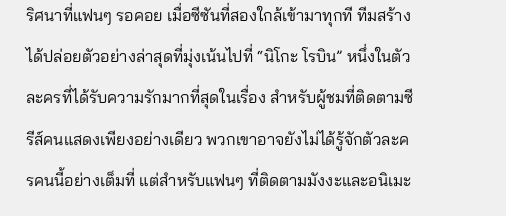ริศนาที่แฟนๆ รอคอย เมื่อซีซันที่สองใกล้เข้ามาทุกที ทีมสร้างได้ปล่อยตัวอย่างล่าสุดที่มุ่งเน้นไปที่ “นิโกะ โรบิน” หนึ่งในตัวละครที่ได้รับความรักมากที่สุดในเรื่อง สำหรับผู้ชมที่ติดตามซีรีส์คนแสดงเพียงอย่างเดียว พวกเขาอาจยังไม่ได้รู้จักตัวละครคนนี้อย่างเต็มที่ แต่สำหรับแฟนๆ ที่ติดตามมังงะและอนิเมะ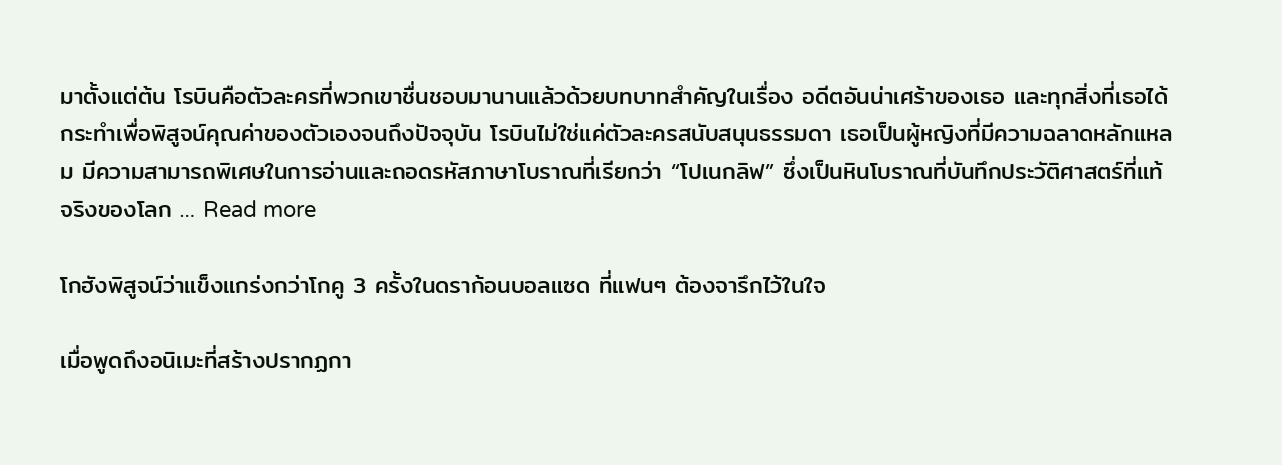มาตั้งแต่ต้น โรบินคือตัวละครที่พวกเขาชื่นชอบมานานแล้วด้วยบทบาทสำคัญในเรื่อง อดีตอันน่าเศร้าของเธอ และทุกสิ่งที่เธอได้กระทำเพื่อพิสูจน์คุณค่าของตัวเองจนถึงปัจจุบัน โรบินไม่ใช่แค่ตัวละครสนับสนุนธรรมดา เธอเป็นผู้หญิงที่มีความฉลาดหลักแหลม มีความสามารถพิเศษในการอ่านและถอดรหัสภาษาโบราณที่เรียกว่า “โปเนกลิฟ” ซึ่งเป็นหินโบราณที่บันทึกประวัติศาสตร์ที่แท้จริงของโลก … Read more

โกฮังพิสูจน์ว่าแข็งแกร่งกว่าโกคู 3 ครั้งในดราก้อนบอลแซด ที่แฟนๆ ต้องจารึกไว้ในใจ

เมื่อพูดถึงอนิเมะที่สร้างปรากฏกา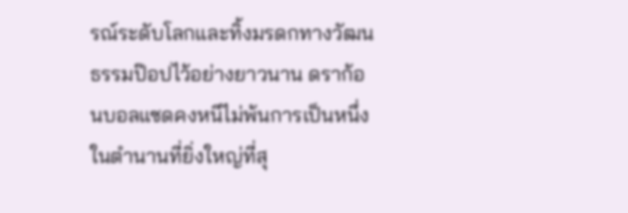รณ์ระดับโลกและทิ้งมรดกทางวัฒนธรรมป๊อปไว้อย่างยาวนาน ดราก้อนบอลแซดคงหนีไม่พ้นการเป็นหนึ่งในตำนานที่ยิ่งใหญ่ที่สุ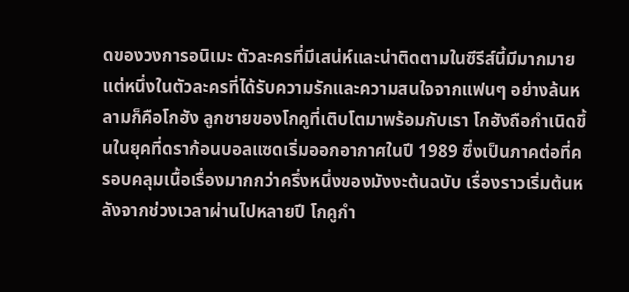ดของวงการอนิเมะ ตัวละครที่มีเสน่ห์และน่าติดตามในซีรีส์นี้มีมากมาย แต่หนึ่งในตัวละครที่ได้รับความรักและความสนใจจากแฟนๆ อย่างล้นหลามก็คือโกฮัง ลูกชายของโกคูที่เติบโตมาพร้อมกับเรา โกฮังถือกำเนิดขึ้นในยุคที่ดราก้อนบอลแซดเริ่มออกอากาศในปี 1989 ซึ่งเป็นภาคต่อที่ครอบคลุมเนื้อเรื่องมากกว่าครึ่งหนึ่งของมังงะต้นฉบับ เรื่องราวเริ่มต้นหลังจากช่วงเวลาผ่านไปหลายปี โกคูกำ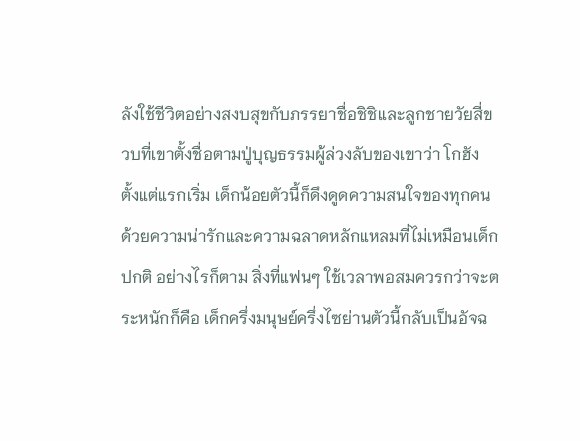ลังใช้ชีวิตอย่างสงบสุขกับภรรยาชื่อชิชิและลูกชายวัยสี่ขวบที่เขาตั้งชื่อตามปู่บุญธรรมผู้ล่วงลับของเขาว่า โกฮัง ตั้งแต่แรกเริ่ม เด็กน้อยตัวนี้ก็ดึงดูดความสนใจของทุกคนด้วยความน่ารักและความฉลาดหลักแหลมที่ไม่เหมือนเด็กปกติ อย่างไรก็ตาม สิ่งที่แฟนๆ ใช้เวลาพอสมควรกว่าจะตระหนักก็คือ เด็กครึ่งมนุษย์ครึ่งไซย่านตัวนี้กลับเป็นอัจฉ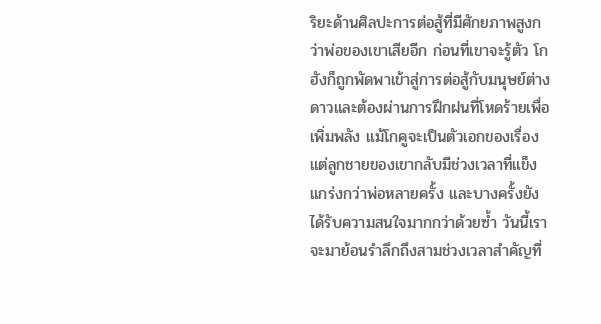ริยะด้านศิลปะการต่อสู้ที่มีศักยภาพสูงกว่าพ่อของเขาเสียอีก ก่อนที่เขาจะรู้ตัว โกฮังก็ถูกพัดพาเข้าสู่การต่อสู้กับมนุษย์ต่างดาวและต้องผ่านการฝึกฝนที่โหดร้ายเพื่อเพิ่มพลัง แม้โกคูจะเป็นตัวเอกของเรื่อง แต่ลูกชายของเขากลับมีช่วงเวลาที่แข็งแกร่งกว่าพ่อหลายครั้ง และบางครั้งยังได้รับความสนใจมากกว่าด้วยซ้ำ วันนี้เราจะมาย้อนรำลึกถึงสามช่วงเวลาสำคัญที่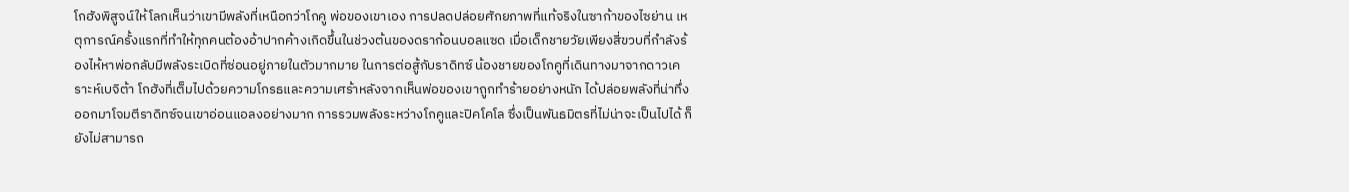โกฮังพิสูจน์ให้โลกเห็นว่าเขามีพลังที่เหนือกว่าโกคู พ่อของเขาเอง การปลดปล่อยศักยภาพที่แท้จริงในซาก้าของไซย่าน เหตุการณ์ครั้งแรกที่ทำให้ทุกคนต้องอ้าปากค้างเกิดขึ้นในช่วงต้นของดราก้อนบอลแซด เมื่อเด็กชายวัยเพียงสี่ขวบที่กำลังร้องไห้หาพ่อกลับมีพลังระเบิดที่ซ่อนอยู่ภายในตัวมากมาย ในการต่อสู้กับราดิทซ์ น้องชายของโกคูที่เดินทางมาจากดาวเคราะห์เบจิต้า โกฮังที่เต็มไปด้วยความโกรธและความเศร้าหลังจากเห็นพ่อของเขาถูกทำร้ายอย่างหนัก ได้ปล่อยพลังที่น่าทึ่งออกมาโจมตีราดิทซ์จนเขาอ่อนแอลงอย่างมาก การรวมพลังระหว่างโกคูและปิคโคโล ซึ่งเป็นพันธมิตรที่ไม่น่าจะเป็นไปได้ ก็ยังไม่สามารถ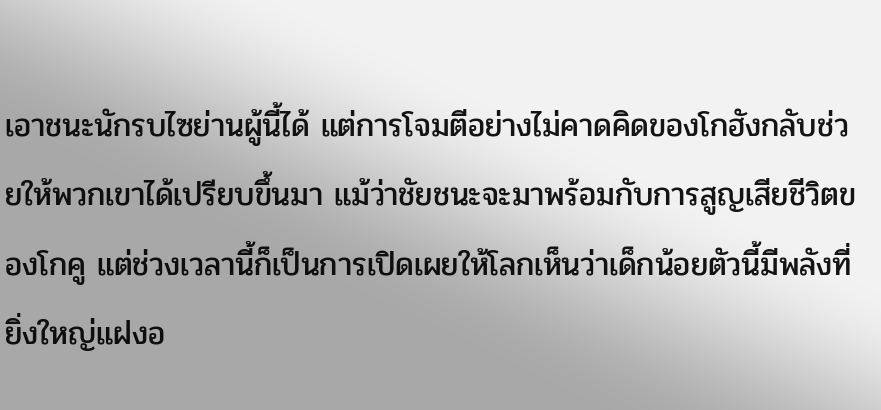เอาชนะนักรบไซย่านผู้นี้ได้ แต่การโจมตีอย่างไม่คาดคิดของโกฮังกลับช่วยให้พวกเขาได้เปรียบขึ้นมา แม้ว่าชัยชนะจะมาพร้อมกับการสูญเสียชีวิตของโกคู แต่ช่วงเวลานี้ก็เป็นการเปิดเผยให้โลกเห็นว่าเด็กน้อยตัวนี้มีพลังที่ยิ่งใหญ่แฝงอ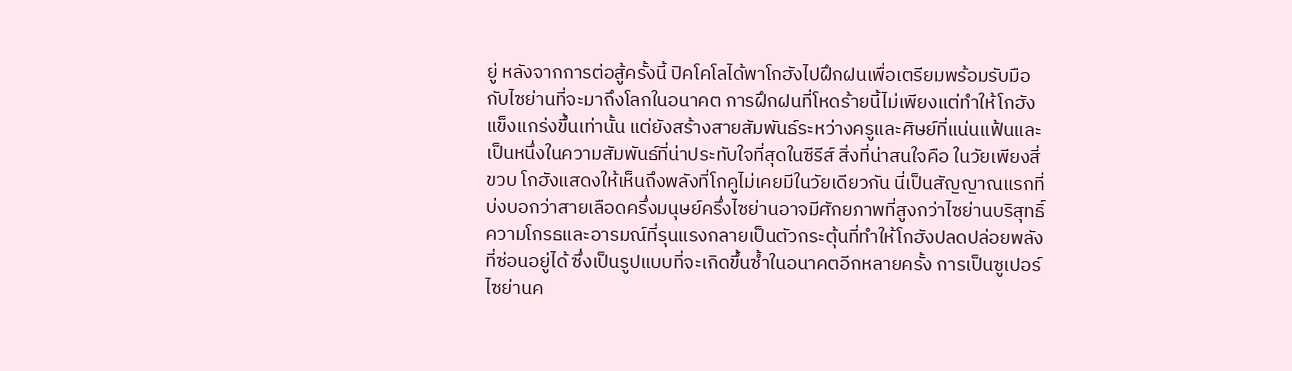ยู่ หลังจากการต่อสู้ครั้งนี้ ปิคโคโลได้พาโกฮังไปฝึกฝนเพื่อเตรียมพร้อมรับมือกับไซย่านที่จะมาถึงโลกในอนาคต การฝึกฝนที่โหดร้ายนี้ไม่เพียงแต่ทำให้โกฮังแข็งแกร่งขึ้นเท่านั้น แต่ยังสร้างสายสัมพันธ์ระหว่างครูและศิษย์ที่แน่นแฟ้นและเป็นหนึ่งในความสัมพันธ์ที่น่าประทับใจที่สุดในซีรีส์ สิ่งที่น่าสนใจคือ ในวัยเพียงสี่ขวบ โกฮังแสดงให้เห็นถึงพลังที่โกคูไม่เคยมีในวัยเดียวกัน นี่เป็นสัญญาณแรกที่บ่งบอกว่าสายเลือดครึ่งมนุษย์ครึ่งไซย่านอาจมีศักยภาพที่สูงกว่าไซย่านบริสุทธิ์ ความโกรธและอารมณ์ที่รุนแรงกลายเป็นตัวกระตุ้นที่ทำให้โกฮังปลดปล่อยพลังที่ซ่อนอยู่ได้ ซึ่งเป็นรูปแบบที่จะเกิดขึ้นซ้ำในอนาคตอีกหลายครั้ง การเป็นซูเปอร์ไซย่านค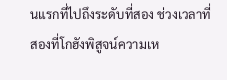นแรกที่ไปถึงระดับที่สอง ช่วงเวลาที่สองที่โกฮังพิสูจน์ความเห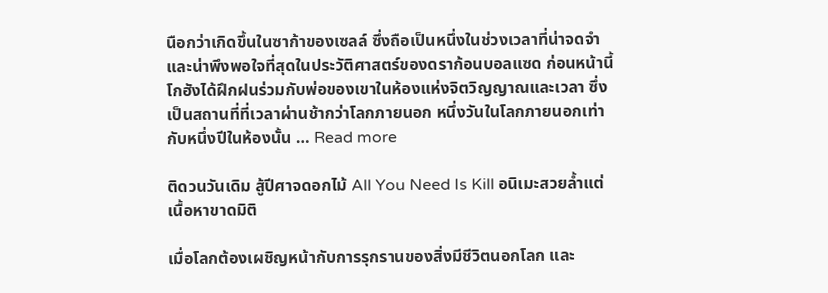นือกว่าเกิดขึ้นในซาก้าของเซลล์ ซึ่งถือเป็นหนึ่งในช่วงเวลาที่น่าจดจำและน่าพึงพอใจที่สุดในประวัติศาสตร์ของดราก้อนบอลแซด ก่อนหน้านี้ โกฮังได้ฝึกฝนร่วมกับพ่อของเขาในห้องแห่งจิตวิญญาณและเวลา ซึ่งเป็นสถานที่ที่เวลาผ่านช้ากว่าโลกภายนอก หนึ่งวันในโลกภายนอกเท่ากับหนึ่งปีในห้องนั้น … Read more

ติดวนวันเดิม สู้ปีศาจดอกไม้ All You Need Is Kill อนิเมะสวยล้ำแต่เนื้อหาขาดมิติ

เมื่อโลกต้องเผชิญหน้ากับการรุกรานของสิ่งมีชีวิตนอกโลก และ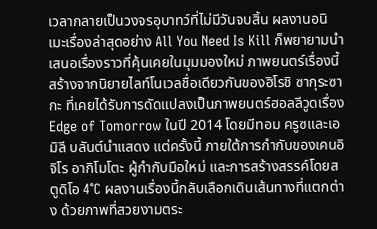เวลากลายเป็นวงจรอุบาทว์ที่ไม่มีวันจบสิ้น ผลงานอนิเมะเรื่องล่าสุดอย่าง All You Need Is Kill ก็พยายามนำเสนอเรื่องราวที่คุ้นเคยในมุมมองใหม่ ภาพยนตร์เรื่องนี้สร้างจากนิยายไลท์โนเวลชื่อเดียวกันของฮิโรชิ ซากุระซากะ ที่เคยได้รับการดัดแปลงเป็นภาพยนตร์ฮอลลีวูดเรื่อง Edge of Tomorrow ในปี 2014 โดยมีทอม ครูซและเอมิลี บลันต์นำแสดง แต่ครั้งนี้ ภายใต้การกำกับของเคนอิจิโร อากิโมโตะ ผู้กำกับมือใหม่ และการสร้างสรรค์โดยสตูดิโอ 4°C ผลงานเรื่องนี้กลับเลือกเดินเส้นทางที่แตกต่าง ด้วยภาพที่สวยงามตระ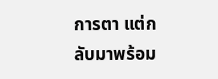การตา แต่กลับมาพร้อม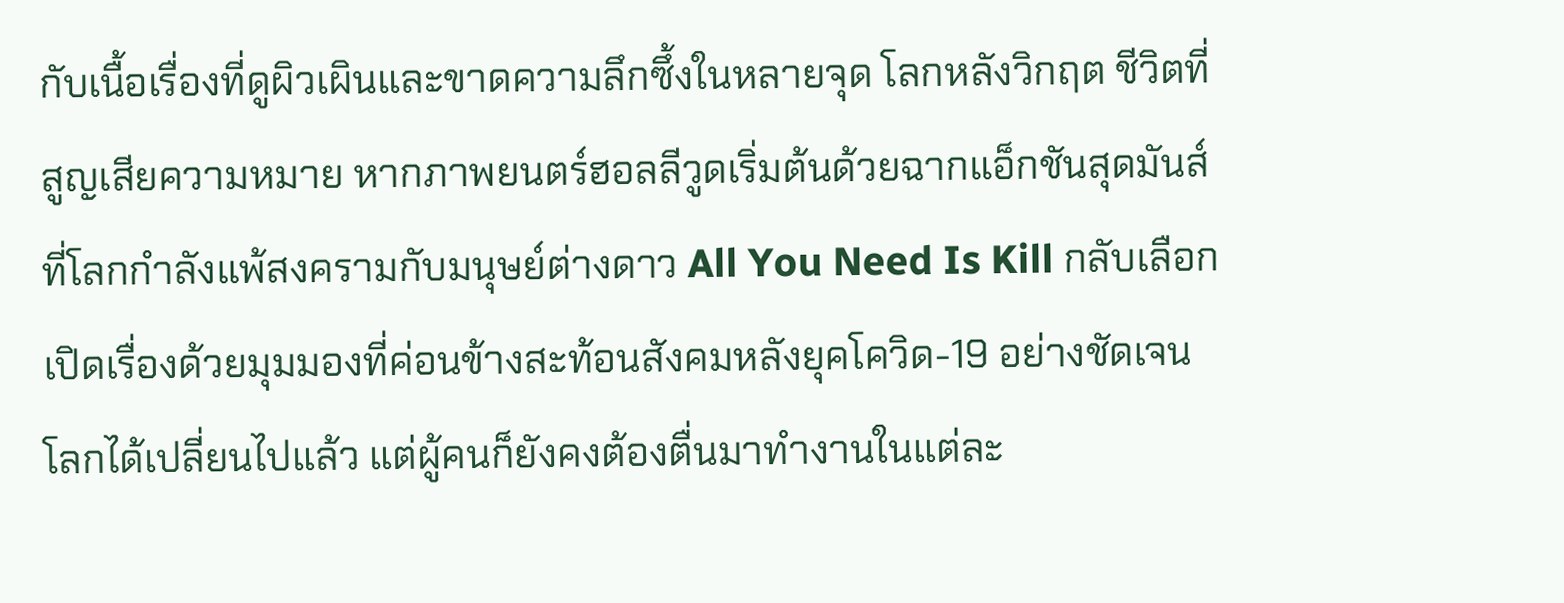กับเนื้อเรื่องที่ดูผิวเผินและขาดความลึกซึ้งในหลายจุด โลกหลังวิกฤต ชีวิตที่สูญเสียความหมาย หากภาพยนตร์ฮอลลีวูดเริ่มต้นด้วยฉากแอ็กชันสุดมันส์ที่โลกกำลังแพ้สงครามกับมนุษย์ต่างดาว All You Need Is Kill กลับเลือกเปิดเรื่องด้วยมุมมองที่ค่อนข้างสะท้อนสังคมหลังยุคโควิด-19 อย่างชัดเจน โลกได้เปลี่ยนไปแล้ว แต่ผู้คนก็ยังคงต้องตื่นมาทำงานในแต่ละ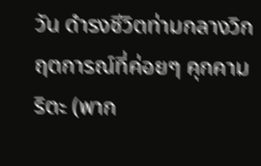วัน ดำรงชีวิตท่ามกลางวิกฤตการณ์ที่ค่อยๆ คุกคาม ริตะ (พาก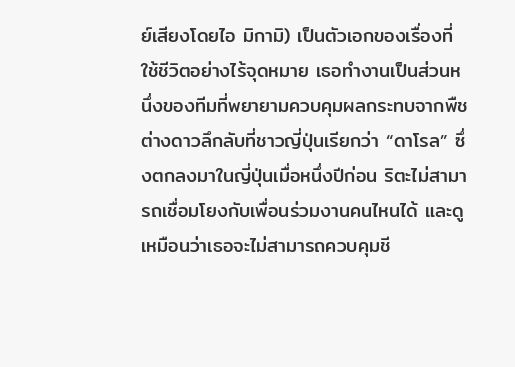ย์เสียงโดยไอ มิกามิ) เป็นตัวเอกของเรื่องที่ใช้ชีวิตอย่างไร้จุดหมาย เธอทำงานเป็นส่วนหนึ่งของทีมที่พยายามควบคุมผลกระทบจากพืชต่างดาวลึกลับที่ชาวญี่ปุ่นเรียกว่า “ดาโรล” ซึ่งตกลงมาในญี่ปุ่นเมื่อหนึ่งปีก่อน ริตะไม่สามารถเชื่อมโยงกับเพื่อนร่วมงานคนไหนได้ และดูเหมือนว่าเธอจะไม่สามารถควบคุมชี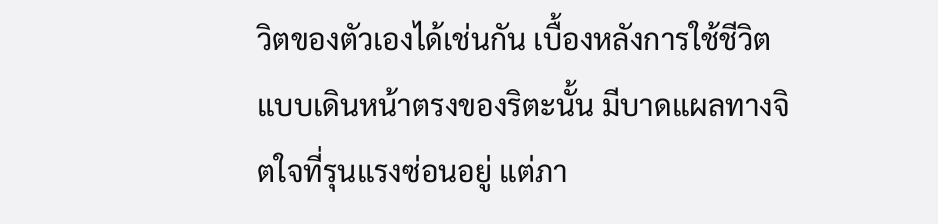วิตของตัวเองได้เช่นกัน เบื้องหลังการใช้ชีวิตแบบเดินหน้าตรงของริตะนั้น มีบาดแผลทางจิตใจที่รุนแรงซ่อนอยู่ แต่ภา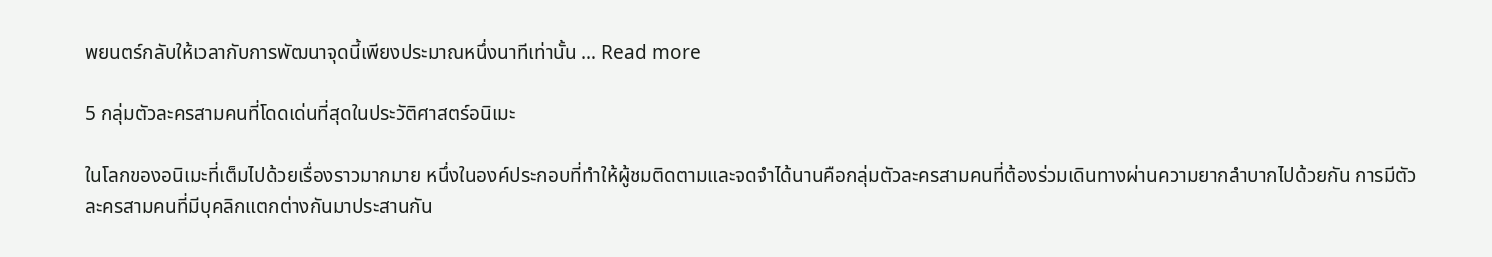พยนตร์กลับให้เวลากับการพัฒนาจุดนี้เพียงประมาณหนึ่งนาทีเท่านั้น … Read more

5 กลุ่มตัวละครสามคนที่โดดเด่นที่สุดในประวัติศาสตร์อนิเมะ

ในโลกของอนิเมะที่เต็มไปด้วยเรื่องราวมากมาย หนึ่งในองค์ประกอบที่ทำให้ผู้ชมติดตามและจดจำได้นานคือกลุ่มตัวละครสามคนที่ต้องร่วมเดินทางผ่านความยากลำบากไปด้วยกัน การมีตัวละครสามคนที่มีบุคลิกแตกต่างกันมาประสานกัน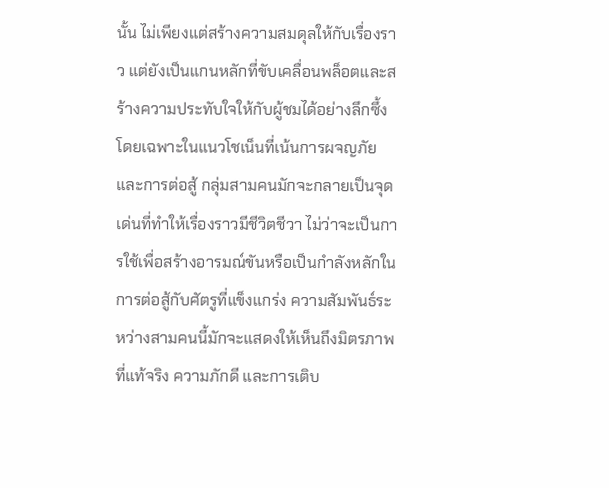นั้น ไม่เพียงแต่สร้างความสมดุลให้กับเรื่องราว แต่ยังเป็นแกนหลักที่ขับเคลื่อนพล็อตและสร้างความประทับใจให้กับผู้ชมได้อย่างลึกซึ้ง โดยเฉพาะในแนวโชเน็นที่เน้นการผจญภัยและการต่อสู้ กลุ่มสามคนมักจะกลายเป็นจุดเด่นที่ทำให้เรื่องราวมีชีวิตชีวา ไม่ว่าจะเป็นการใช้เพื่อสร้างอารมณ์ขันหรือเป็นกำลังหลักในการต่อสู้กับศัตรูที่แข็งแกร่ง ความสัมพันธ์ระหว่างสามคนนี้มักจะแสดงให้เห็นถึงมิตรภาพที่แท้จริง ความภักดี และการเติบ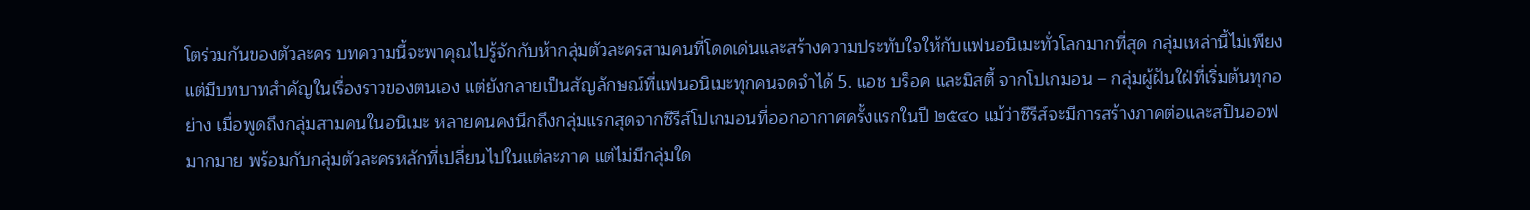โตร่วมกันของตัวละคร บทความนี้จะพาคุณไปรู้จักกับห้ากลุ่มตัวละครสามคนที่โดดเด่นและสร้างความประทับใจให้กับแฟนอนิเมะทั่วโลกมากที่สุด กลุ่มเหล่านี้ไม่เพียงแต่มีบทบาทสำคัญในเรื่องราวของตนเอง แต่ยังกลายเป็นสัญลักษณ์ที่แฟนอนิเมะทุกคนจดจำได้ 5. แอช บร็อค และมิสตี้ จากโปเกมอน – กลุ่มผู้ฝันใฝ่ที่เริ่มต้นทุกอย่าง เมื่อพูดถึงกลุ่มสามคนในอนิเมะ หลายคนคงนึกถึงกลุ่มแรกสุดจากซีรีส์โปเกมอนที่ออกอากาศครั้งแรกในปี ๒๕๔๐ แม้ว่าซีรีส์จะมีการสร้างภาคต่อและสปินออฟมากมาย พร้อมกับกลุ่มตัวละครหลักที่เปลี่ยนไปในแต่ละภาค แต่ไม่มีกลุ่มใด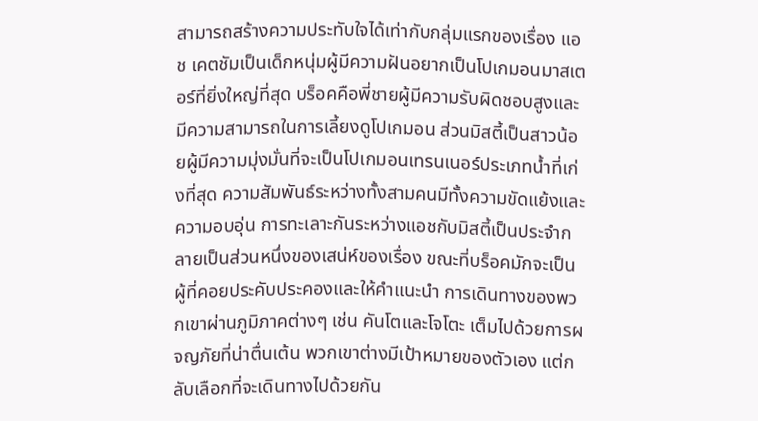สามารถสร้างความประทับใจได้เท่ากับกลุ่มแรกของเรื่อง แอช เคตชัมเป็นเด็กหนุ่มผู้มีความฝันอยากเป็นโปเกมอนมาสเตอร์ที่ยิ่งใหญ่ที่สุด บร็อคคือพี่ชายผู้มีความรับผิดชอบสูงและมีความสามารถในการเลี้ยงดูโปเกมอน ส่วนมิสตี้เป็นสาวน้อยผู้มีความมุ่งมั่นที่จะเป็นโปเกมอนเทรนเนอร์ประเภทน้ำที่เก่งที่สุด ความสัมพันธ์ระหว่างทั้งสามคนมีทั้งความขัดแย้งและความอบอุ่น การทะเลาะกันระหว่างแอชกับมิสตี้เป็นประจำกลายเป็นส่วนหนึ่งของเสน่ห์ของเรื่อง ขณะที่บร็อคมักจะเป็นผู้ที่คอยประคับประคองและให้คำแนะนำ การเดินทางของพวกเขาผ่านภูมิภาคต่างๆ เช่น คันโตและโจโตะ เต็มไปด้วยการผจญภัยที่น่าตื่นเต้น พวกเขาต่างมีเป้าหมายของตัวเอง แต่กลับเลือกที่จะเดินทางไปด้วยกัน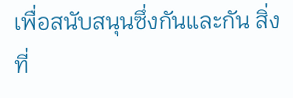เพื่อสนับสนุนซึ่งกันและกัน สิ่งที่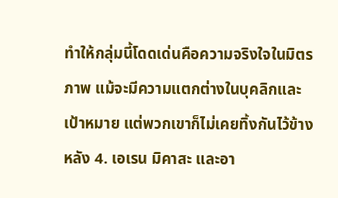ทำให้กลุ่มนี้โดดเด่นคือความจริงใจในมิตรภาพ แม้จะมีความแตกต่างในบุคลิกและเป้าหมาย แต่พวกเขาก็ไม่เคยทิ้งกันไว้ข้างหลัง 4. เอเรน มิคาสะ และอา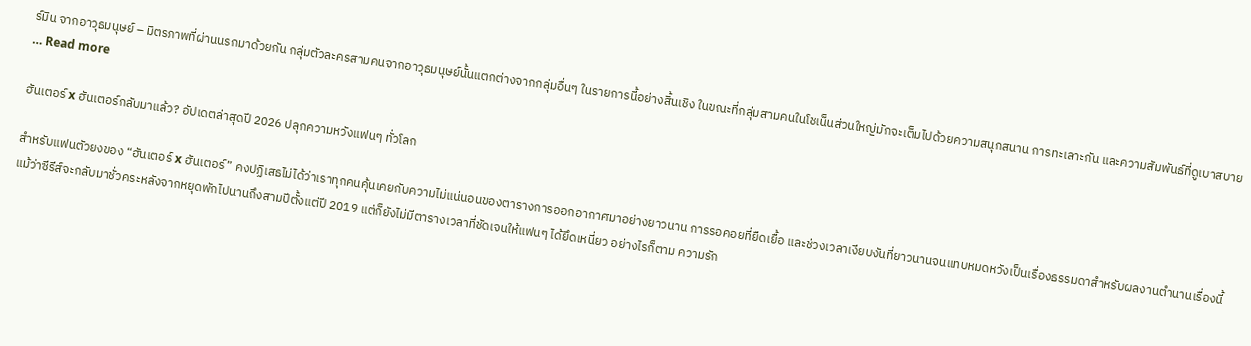ร์มิน จากอาวุธมนุษย์ – มิตรภาพที่ผ่านนรกมาด้วยกัน กลุ่มตัวละครสามคนจากอาวุธมนุษย์นั้นแตกต่างจากกลุ่มอื่นๆ ในรายการนี้อย่างสิ้นเชิง ในขณะที่กลุ่มสามคนในโชเน็นส่วนใหญ่มักจะเต็มไปด้วยความสนุกสนาน การทะเลาะกัน และความสัมพันธ์ที่ดูเบาสบาย … Read more

ฮันเตอร์ x ฮันเตอร์กลับมาแล้ว? อัปเดตล่าสุดปี 2026 ปลุกความหวังแฟนๆ ทั่วโลก

สำหรับแฟนตัวยงของ “ฮันเตอร์ x ฮันเตอร์” คงปฏิเสธไม่ได้ว่าเราทุกคนคุ้นเคยกับความไม่แน่นอนของตารางการออกอากาศมาอย่างยาวนาน การรอคอยที่ยืดเยื้อ และช่วงเวลาเงียบงันที่ยาวนานจนแทบหมดหวังเป็นเรื่องธรรมดาสำหรับผลงานตำนานเรื่องนี้ แม้ว่าซีรีส์จะกลับมาชั่วคระหลังจากหยุดพักไปนานถึงสามปีตั้งแต่ปี 2019 แต่ก็ยังไม่มีตารางเวลาที่ชัดเจนให้แฟนๆ ได้ยึดเหนี่ยว อย่างไรก็ตาม ความรัก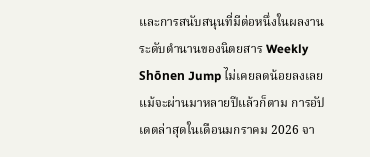และการสนับสนุนที่มีต่อหนึ่งในผลงานระดับตำนานของนิตยสาร Weekly Shōnen Jump ไม่เคยลดน้อยลงเลย แม้จะผ่านมาหลายปีแล้วก็ตาม การอัปเดตล่าสุดในเดือนมกราคม 2026 จา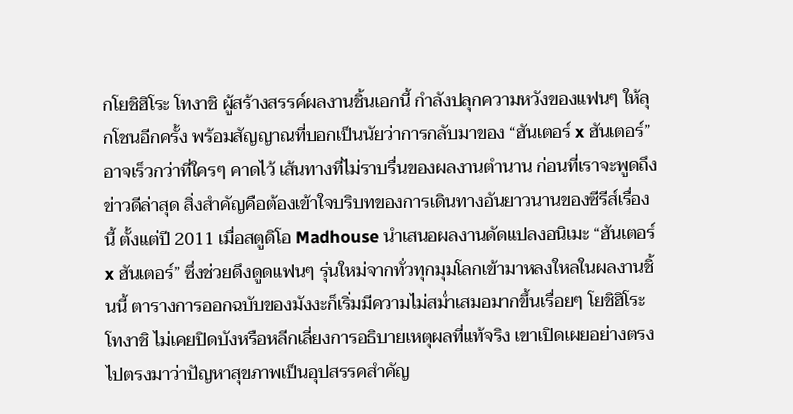กโยชิฮิโระ โทงาชิ ผู้สร้างสรรค์ผลงานชิ้นเอกนี้ กำลังปลุกความหวังของแฟนๆ ให้ลุกโชนอีกครั้ง พร้อมสัญญาณที่บอกเป็นนัยว่าการกลับมาของ “ฮันเตอร์ x ฮันเตอร์” อาจเร็วกว่าที่ใครๆ คาดไว้ เส้นทางที่ไม่ราบรื่นของผลงานตำนาน ก่อนที่เราจะพูดถึงข่าวดีล่าสุด สิ่งสำคัญคือต้องเข้าใจบริบทของการเดินทางอันยาวนานของซีรีส์เรื่องนี้ ตั้งแต่ปี 2011 เมื่อสตูดิโอ Madhouse นำเสนอผลงานดัดแปลงอนิเมะ “ฮันเตอร์ x ฮันเตอร์” ซึ่งช่วยดึงดูดแฟนๆ รุ่นใหม่จากทั่วทุกมุมโลกเข้ามาหลงใหลในผลงานชิ้นนี้ ตารางการออกฉบับของมังงะก็เริ่มมีความไม่สม่ำเสมอมากขึ้นเรื่อยๆ โยชิฮิโระ โทงาชิ ไม่เคยปิดบังหรือหลีกเลี่ยงการอธิบายเหตุผลที่แท้จริง เขาเปิดเผยอย่างตรงไปตรงมาว่าปัญหาสุขภาพเป็นอุปสรรคสำคัญ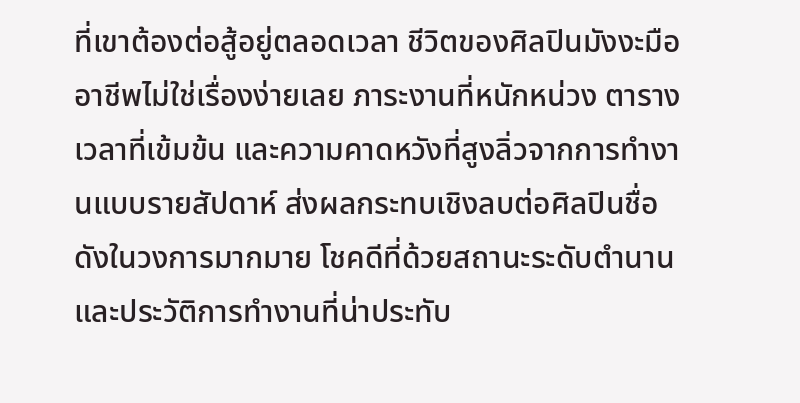ที่เขาต้องต่อสู้อยู่ตลอดเวลา ชีวิตของศิลปินมังงะมืออาชีพไม่ใช่เรื่องง่ายเลย ภาระงานที่หนักหน่วง ตารางเวลาที่เข้มข้น และความคาดหวังที่สูงลิ่วจากการทำงานแบบรายสัปดาห์ ส่งผลกระทบเชิงลบต่อศิลปินชื่อดังในวงการมากมาย โชคดีที่ด้วยสถานะระดับตำนานและประวัติการทำงานที่น่าประทับ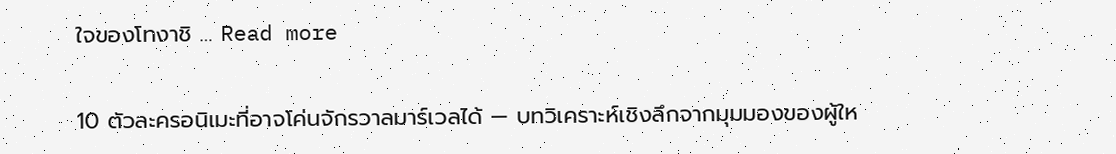ใจของโทงาชิ … Read more

10 ตัวละครอนิเมะที่อาจโค่นจักรวาลมาร์เวลได้ — บทวิเคราะห์เชิงลึกจากมุมมองของผู้ให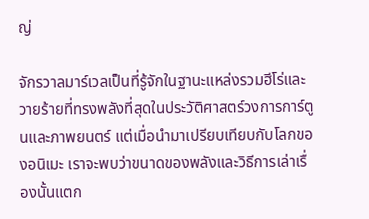ญ่

จักรวาลมาร์เวลเป็นที่รู้จักในฐานะแหล่งรวมฮีโร่และวายร้ายที่ทรงพลังที่สุดในประวัติศาสตร์วงการการ์ตูนและภาพยนตร์ แต่เมื่อนำมาเปรียบเทียบกับโลกของอนิเมะ เราจะพบว่าขนาดของพลังและวิธีการเล่าเรื่องนั้นแตก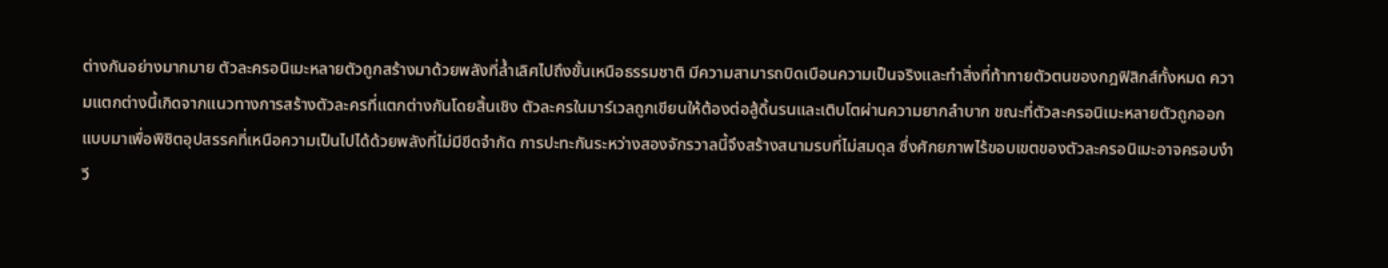ต่างกันอย่างมากมาย ตัวละครอนิเมะหลายตัวถูกสร้างมาด้วยพลังที่ล้ำเลิศไปถึงขั้นเหนือธรรมชาติ มีความสามารถบิดเบือนความเป็นจริงและทำสิ่งที่ท้าทายตัวตนของกฎฟิสิกส์ทั้งหมด ความแตกต่างนี้เกิดจากแนวทางการสร้างตัวละครที่แตกต่างกันโดยสิ้นเชิง ตัวละครในมาร์เวลถูกเขียนให้ต้องต่อสู้ดิ้นรนและเติบโตผ่านความยากลำบาก ขณะที่ตัวละครอนิเมะหลายตัวถูกออกแบบมาเพื่อพิชิตอุปสรรคที่เหนือความเป็นไปได้ด้วยพลังที่ไม่มีขีดจำกัด การปะทะกันระหว่างสองจักรวาลนี้จึงสร้างสนามรบที่ไม่สมดุล ซึ่งศักยภาพไร้ขอบเขตของตัวละครอนิเมะอาจครอบงำวี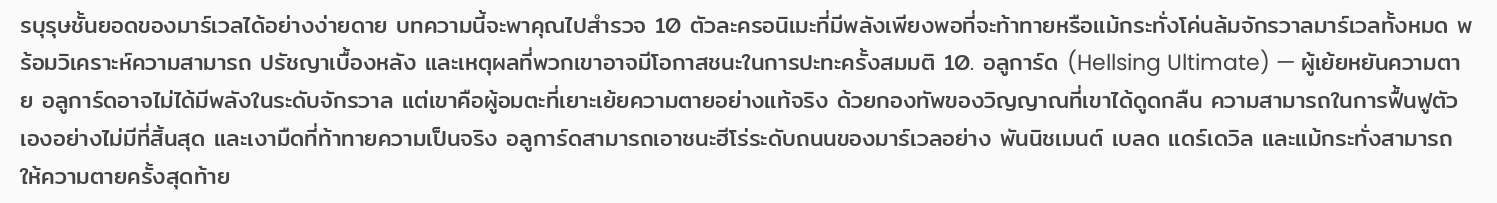รบุรุษชั้นยอดของมาร์เวลได้อย่างง่ายดาย บทความนี้จะพาคุณไปสำรวจ 10 ตัวละครอนิเมะที่มีพลังเพียงพอที่จะท้าทายหรือแม้กระทั่งโค่นล้มจักรวาลมาร์เวลทั้งหมด พร้อมวิเคราะห์ความสามารถ ปรัชญาเบื้องหลัง และเหตุผลที่พวกเขาอาจมีโอกาสชนะในการปะทะครั้งสมมติ 10. อลูการ์ด (Hellsing Ultimate) — ผู้เย้ยหยันความตาย อลูการ์ดอาจไม่ได้มีพลังในระดับจักรวาล แต่เขาคือผู้อมตะที่เยาะเย้ยความตายอย่างแท้จริง ด้วยกองทัพของวิญญาณที่เขาได้ดูดกลืน ความสามารถในการฟื้นฟูตัวเองอย่างไม่มีที่สิ้นสุด และเงามืดที่ท้าทายความเป็นจริง อลูการ์ดสามารถเอาชนะฮีโร่ระดับถนนของมาร์เวลอย่าง พันนิชเมนต์ เบลด แดร์เดวิล และแม้กระทั่งสามารถให้ความตายครั้งสุดท้าย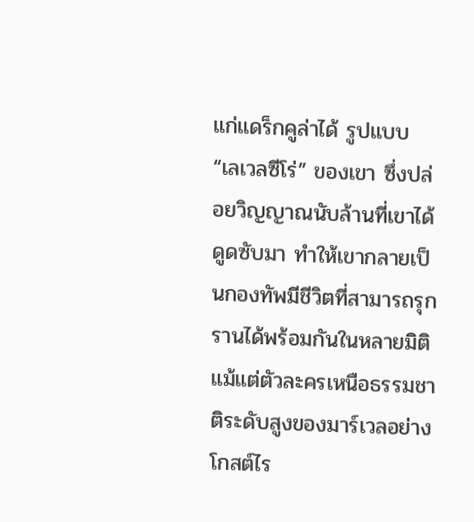แก่แดร็กคูล่าได้ รูปแบบ “เลเวลซีโร่” ของเขา ซึ่งปล่อยวิญญาณนับล้านที่เขาได้ดูดซับมา ทำให้เขากลายเป็นกองทัพมีชีวิตที่สามารถรุกรานได้พร้อมกันในหลายมิติ แม้แต่ตัวละครเหนือธรรมชาติระดับสูงของมาร์เวลอย่างโกสต์ไร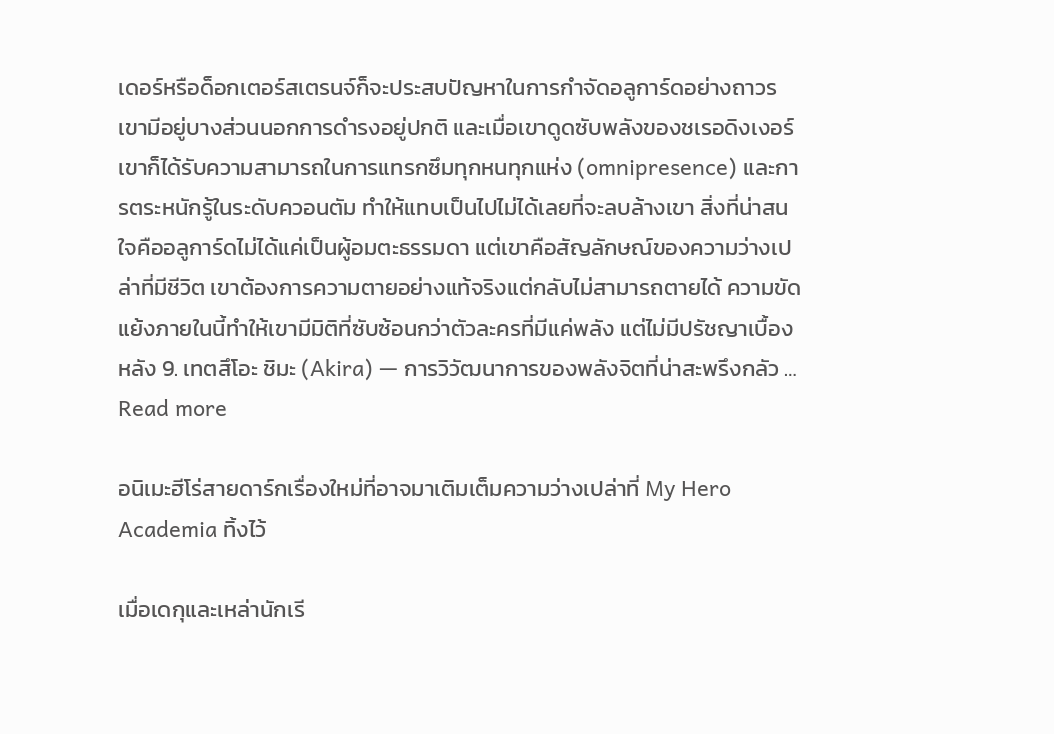เดอร์หรือด็อกเตอร์สเตรนจ์ก็จะประสบปัญหาในการกำจัดอลูการ์ดอย่างถาวร เขามีอยู่บางส่วนนอกการดำรงอยู่ปกติ และเมื่อเขาดูดซับพลังของชเรอดิงเงอร์ เขาก็ได้รับความสามารถในการแทรกซึมทุกหนทุกแห่ง (omnipresence) และการตระหนักรู้ในระดับควอนตัม ทำให้แทบเป็นไปไม่ได้เลยที่จะลบล้างเขา สิ่งที่น่าสนใจคืออลูการ์ดไม่ได้แค่เป็นผู้อมตะธรรมดา แต่เขาคือสัญลักษณ์ของความว่างเปล่าที่มีชีวิต เขาต้องการความตายอย่างแท้จริงแต่กลับไม่สามารถตายได้ ความขัดแย้งภายในนี้ทำให้เขามีมิติที่ซับซ้อนกว่าตัวละครที่มีแค่พลัง แต่ไม่มีปรัชญาเบื้องหลัง 9. เทตสึโอะ ชิมะ (Akira) — การวิวัฒนาการของพลังจิตที่น่าสะพรึงกลัว … Read more

อนิเมะฮีโร่สายดาร์กเรื่องใหม่ที่อาจมาเติมเต็มความว่างเปล่าที่ My Hero Academia ทิ้งไว้

เมื่อเดกุและเหล่านักเรี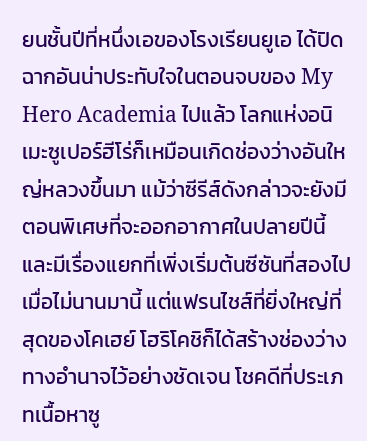ยนชั้นปีที่หนึ่งเอของโรงเรียนยูเอ ได้ปิดฉากอันน่าประทับใจในตอนจบของ My Hero Academia ไปแล้ว โลกแห่งอนิเมะซูเปอร์ฮีโร่ก็เหมือนเกิดช่องว่างอันใหญ่หลวงขึ้นมา แม้ว่าซีรีส์ดังกล่าวจะยังมีตอนพิเศษที่จะออกอากาศในปลายปีนี้ และมีเรื่องแยกที่เพิ่งเริ่มต้นซีซันที่สองไปเมื่อไม่นานมานี้ แต่แฟรนไชส์ที่ยิ่งใหญ่ที่สุดของโคเฮย์ โฮริโคชิก็ได้สร้างช่องว่างทางอำนาจไว้อย่างชัดเจน โชคดีที่ประเภทเนื้อหาซู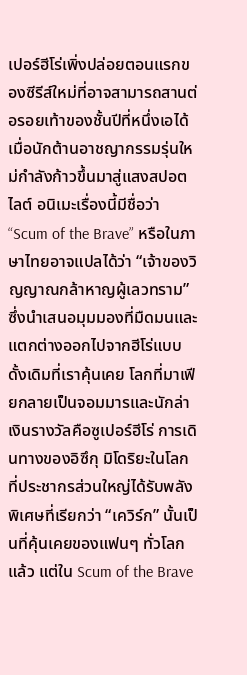เปอร์ฮีโร่เพิ่งปล่อยตอนแรกของซีรีส์ใหม่ที่อาจสามารถสานต่อรอยเท้าของชั้นปีที่หนึ่งเอได้ เมื่อนักต้านอาชญากรรมรุ่นใหม่กำลังก้าวขึ้นมาสู่แสงสปอตไลต์ อนิเมะเรื่องนี้มีชื่อว่า “Scum of the Brave” หรือในภาษาไทยอาจแปลได้ว่า “เจ้าของวิญญาณกล้าหาญผู้เลวทราม” ซึ่งนำเสนอมุมมองที่มืดมนและแตกต่างออกไปจากฮีโร่แบบดั้งเดิมที่เราคุ้นเคย โลกที่มาเฟียกลายเป็นจอมมารและนักล่าเงินรางวัลคือซูเปอร์ฮีโร่ การเดินทางของอิซึกุ มิโดริยะในโลกที่ประชากรส่วนใหญ่ได้รับพลังพิเศษที่เรียกว่า “เควิร์ก” นั้นเป็นที่คุ้นเคยของแฟนๆ ทั่วโลกแล้ว แต่ใน Scum of the Brave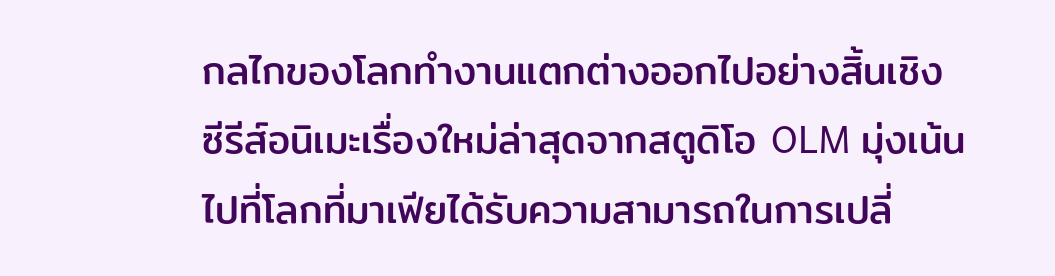กลไกของโลกทำงานแตกต่างออกไปอย่างสิ้นเชิง ซีรีส์อนิเมะเรื่องใหม่ล่าสุดจากสตูดิโอ OLM มุ่งเน้นไปที่โลกที่มาเฟียได้รับความสามารถในการเปลี่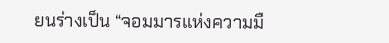ยนร่างเป็น “จอมมารแห่งความมื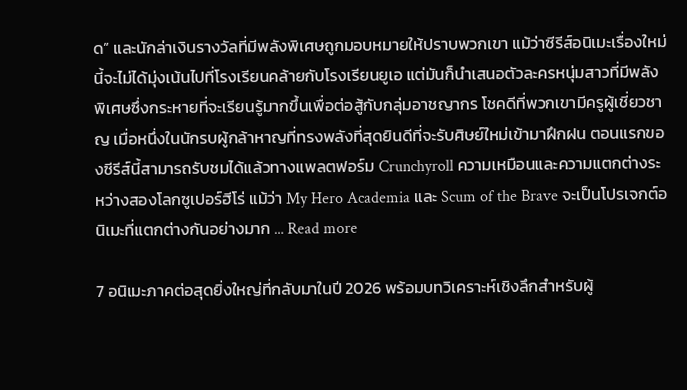ด” และนักล่าเงินรางวัลที่มีพลังพิเศษถูกมอบหมายให้ปราบพวกเขา แม้ว่าซีรีส์อนิเมะเรื่องใหม่นี้จะไม่ได้มุ่งเน้นไปที่โรงเรียนคล้ายกับโรงเรียนยูเอ แต่มันก็นำเสนอตัวละครหนุ่มสาวที่มีพลังพิเศษซึ่งกระหายที่จะเรียนรู้มากขึ้นเพื่อต่อสู้กับกลุ่มอาชญากร โชคดีที่พวกเขามีครูผู้เชี่ยวชาญ เมื่อหนึ่งในนักรบผู้กล้าหาญที่ทรงพลังที่สุดยินดีที่จะรับศิษย์ใหม่เข้ามาฝึกฝน ตอนแรกของซีรีส์นี้สามารถรับชมได้แล้วทางแพลตฟอร์ม Crunchyroll ความเหมือนและความแตกต่างระหว่างสองโลกซูเปอร์ฮีโร่ แม้ว่า My Hero Academia และ Scum of the Brave จะเป็นโปรเจกต์อนิเมะที่แตกต่างกันอย่างมาก … Read more

7 อนิเมะภาคต่อสุดยิ่งใหญ่ที่กลับมาในปี 2026 พร้อมบทวิเคราะห์เชิงลึกสำหรับผู้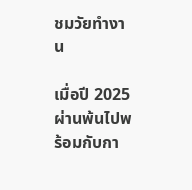ชมวัยทำงาน

เมื่อปี 2025 ผ่านพ้นไปพร้อมกับกา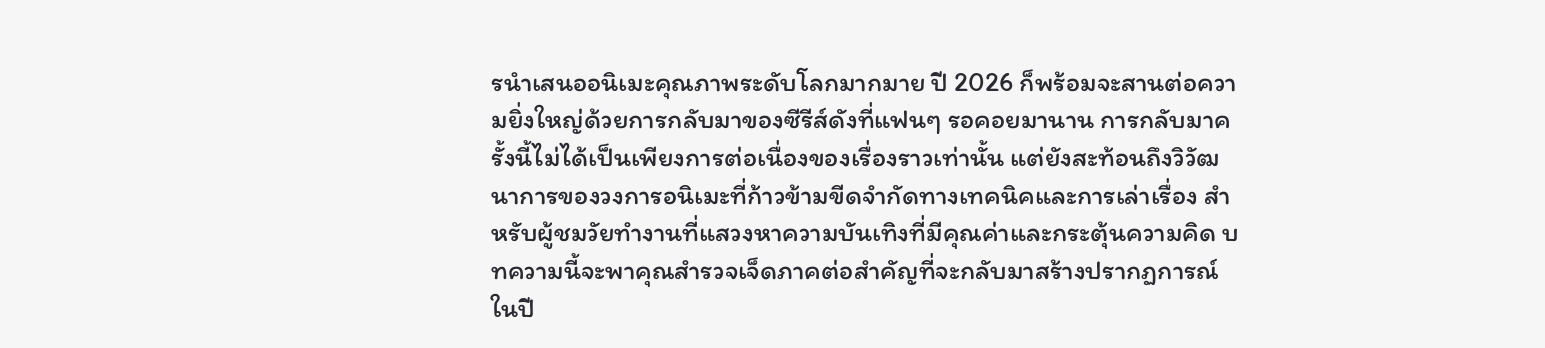รนำเสนออนิเมะคุณภาพระดับโลกมากมาย ปี 2026 ก็พร้อมจะสานต่อความยิ่งใหญ่ด้วยการกลับมาของซีรีส์ดังที่แฟนๆ รอคอยมานาน การกลับมาครั้งนี้ไม่ได้เป็นเพียงการต่อเนื่องของเรื่องราวเท่านั้น แต่ยังสะท้อนถึงวิวัฒนาการของวงการอนิเมะที่ก้าวข้ามขีดจำกัดทางเทคนิคและการเล่าเรื่อง สำหรับผู้ชมวัยทำงานที่แสวงหาความบันเทิงที่มีคุณค่าและกระตุ้นความคิด บทความนี้จะพาคุณสำรวจเจ็ดภาคต่อสำคัญที่จะกลับมาสร้างปรากฏการณ์ในปี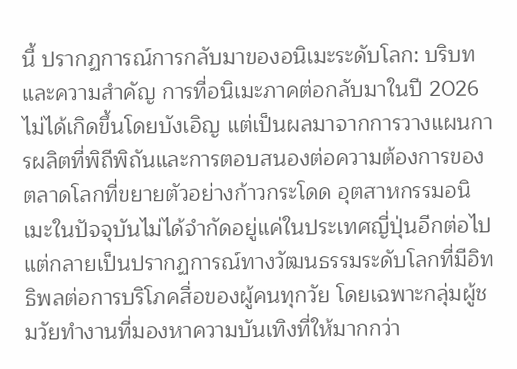นี้ ปรากฏการณ์การกลับมาของอนิเมะระดับโลก: บริบทและความสำคัญ การที่อนิเมะภาคต่อกลับมาในปี 2026 ไม่ได้เกิดขึ้นโดยบังเอิญ แต่เป็นผลมาจากการวางแผนการผลิตที่พิถีพิถันและการตอบสนองต่อความต้องการของตลาดโลกที่ขยายตัวอย่างก้าวกระโดด อุตสาหกรรมอนิเมะในปัจจุบันไม่ได้จำกัดอยู่แค่ในประเทศญี่ปุ่นอีกต่อไป แต่กลายเป็นปรากฏการณ์ทางวัฒนธรรมระดับโลกที่มีอิทธิพลต่อการบริโภคสื่อของผู้คนทุกวัย โดยเฉพาะกลุ่มผู้ชมวัยทำงานที่มองหาความบันเทิงที่ให้มากกว่า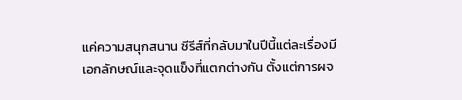แค่ความสนุกสนาน ซีรีส์ที่กลับมาในปีนี้แต่ละเรื่องมีเอกลักษณ์และจุดแข็งที่แตกต่างกัน ตั้งแต่การผจ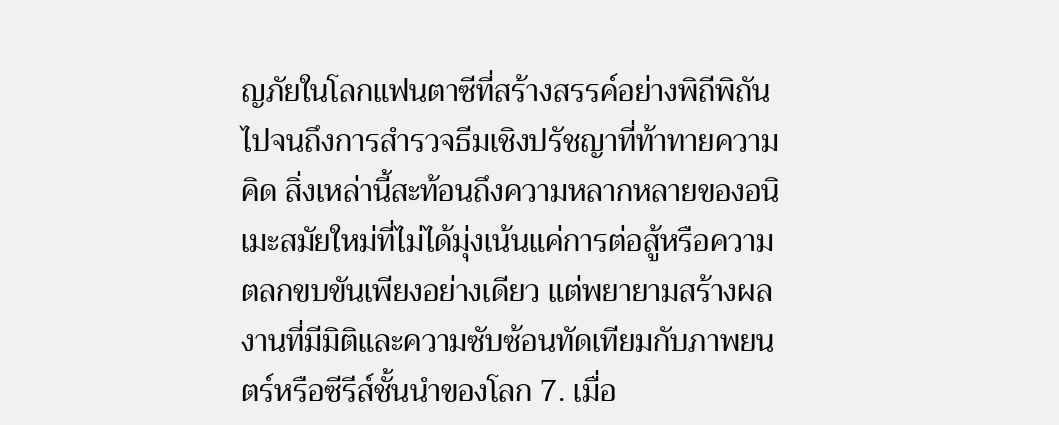ญภัยในโลกแฟนตาซีที่สร้างสรรค์อย่างพิถีพิถัน ไปจนถึงการสำรวจธีมเชิงปรัชญาที่ท้าทายความคิด สิ่งเหล่านี้สะท้อนถึงความหลากหลายของอนิเมะสมัยใหม่ที่ไม่ได้มุ่งเน้นแค่การต่อสู้หรือความตลกขบขันเพียงอย่างเดียว แต่พยายามสร้างผลงานที่มีมิติและความซับซ้อนทัดเทียมกับภาพยนตร์หรือซีรีส์ชั้นนำของโลก 7. เมื่อ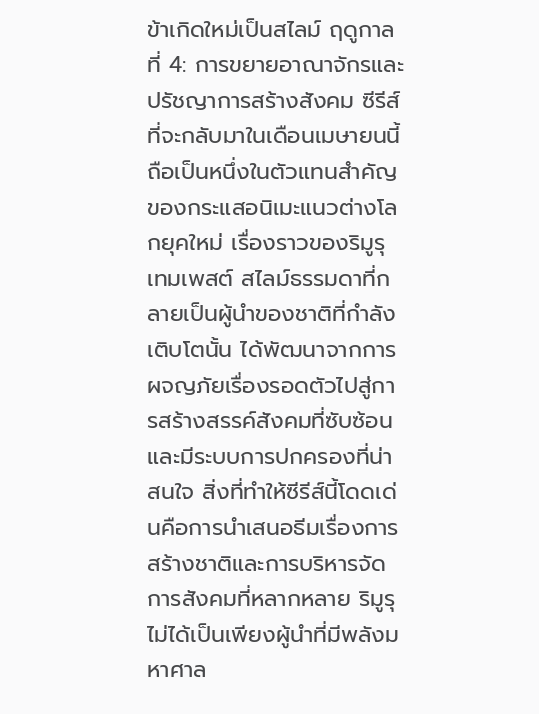ข้าเกิดใหม่เป็นสไลม์ ฤดูกาลที่ 4: การขยายอาณาจักรและปรัชญาการสร้างสังคม ซีรีส์ที่จะกลับมาในเดือนเมษายนนี้ถือเป็นหนึ่งในตัวแทนสำคัญของกระแสอนิเมะแนวต่างโลกยุคใหม่ เรื่องราวของริมูรุ เทมเพสต์ สไลม์ธรรมดาที่กลายเป็นผู้นำของชาติที่กำลังเติบโตนั้น ได้พัฒนาจากการผจญภัยเรื่องรอดตัวไปสู่การสร้างสรรค์สังคมที่ซับซ้อนและมีระบบการปกครองที่น่าสนใจ สิ่งที่ทำให้ซีรีส์นี้โดดเด่นคือการนำเสนอธีมเรื่องการสร้างชาติและการบริหารจัดการสังคมที่หลากหลาย ริมูรุไม่ได้เป็นเพียงผู้นำที่มีพลังมหาศาล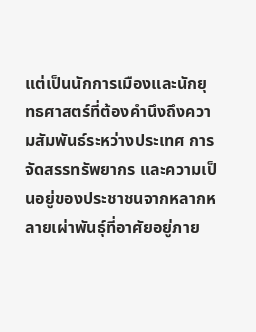แต่เป็นนักการเมืองและนักยุทธศาสตร์ที่ต้องคำนึงถึงความสัมพันธ์ระหว่างประเทศ การจัดสรรทรัพยากร และความเป็นอยู่ของประชาชนจากหลากหลายเผ่าพันธุ์ที่อาศัยอยู่ภาย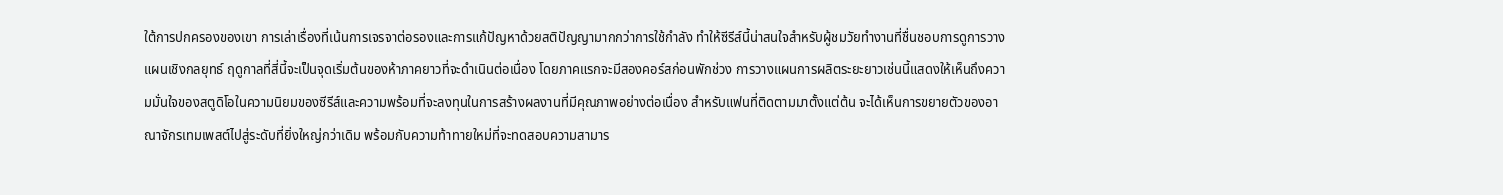ใต้การปกครองของเขา การเล่าเรื่องที่เน้นการเจรจาต่อรองและการแก้ปัญหาด้วยสติปัญญามากกว่าการใช้กำลัง ทำให้ซีรีส์นี้น่าสนใจสำหรับผู้ชมวัยทำงานที่ชื่นชอบการดูการวางแผนเชิงกลยุทธ์ ฤดูกาลที่สี่นี้จะเป็นจุดเริ่มต้นของห้าภาคยาวที่จะดำเนินต่อเนื่อง โดยภาคแรกจะมีสองคอร์สก่อนพักช่วง การวางแผนการผลิตระยะยาวเช่นนี้แสดงให้เห็นถึงความมั่นใจของสตูดิโอในความนิยมของซีรีส์และความพร้อมที่จะลงทุนในการสร้างผลงานที่มีคุณภาพอย่างต่อเนื่อง สำหรับแฟนที่ติดตามมาตั้งแต่ต้น จะได้เห็นการขยายตัวของอาณาจักรเทมเพสต์ไปสู่ระดับที่ยิ่งใหญ่กว่าเดิม พร้อมกับความท้าทายใหม่ที่จะทดสอบความสามาร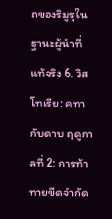ถของริมูรุในฐานะผู้นำที่แท้จริง 6. วิสโทเรีย: คทากับดาบ ฤดูกาลที่ 2: การท้าทายขีดจำกัด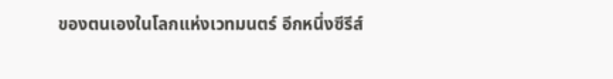ของตนเองในโลกแห่งเวทมนตร์ อีกหนึ่งซีรีส์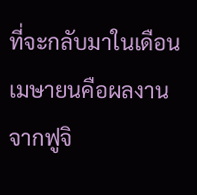ที่จะกลับมาในเดือนเมษายนคือผลงานจากฟูจิ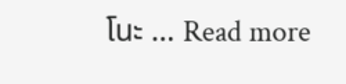โนะ … Read more